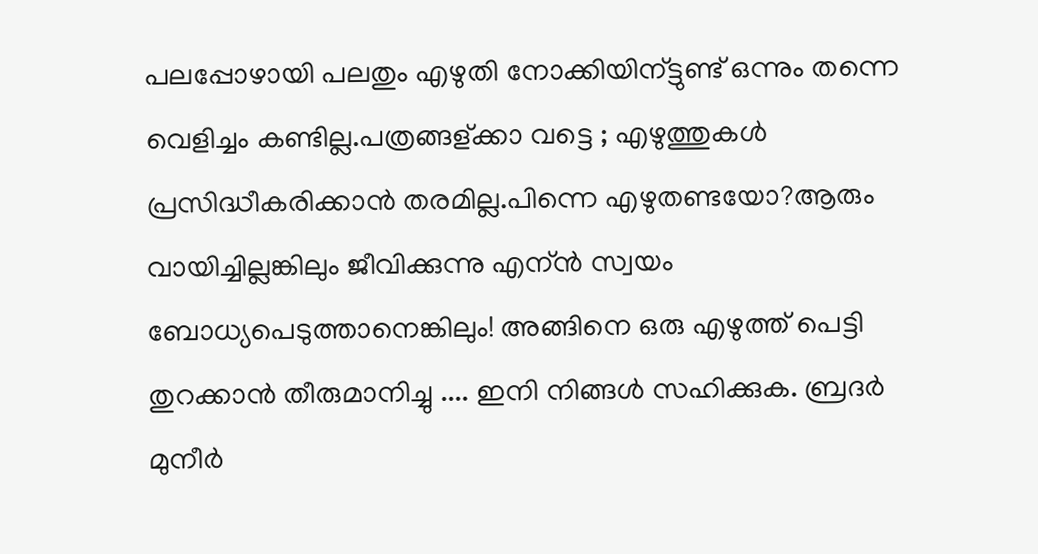പലപ്പോഴായി പലതും എഴുതി നോക്കിയിന്ട്ടുണ്ട് ഒന്നും തന്നെ വെളിച്ചം കണ്ടില്ല.പത്രങ്ങള്ക്കാ വട്ടെ ; എഴുത്തുകള്‍ പ്രസിദ്ധീകരിക്കാന്‍ തരമില്ല.പിന്നെ എഴുതണ്ടയോ?ആരും വായിച്ചില്ലങ്കിലും ജീവിക്കുന്നു എന്ന്‍ സ്വയം ബോധ്യപെടുത്താനെങ്കിലും! അങ്ങിനെ ഒരു എഴുത്ത് പെട്ടി തുറക്കാന്‍ തീരുമാനിച്ചു .... ഇനി നിങ്ങള്‍ സഹിക്കുക. ബ്രദര്‍ മുനീര്‍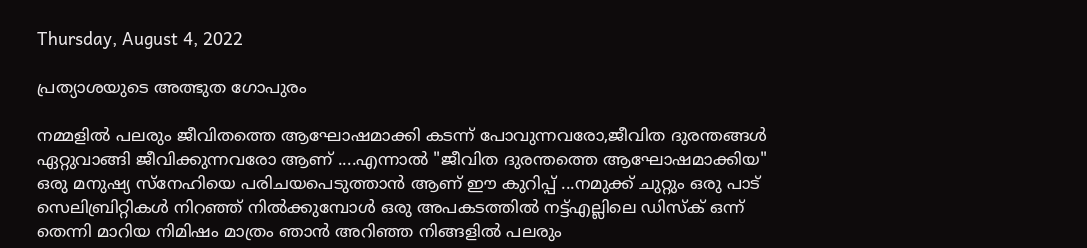Thursday, August 4, 2022

പ്രത്യാശയുടെ അത്ഭുത ഗോപുരം

നമ്മളിൽ പലരും ജീവിതത്തെ ആഘോഷമാക്കി കടന്ന് പോവുന്നവരോ,ജീവിത ദുരന്തങ്ങൾ ഏറ്റുവാങ്ങി ജീവിക്കുന്നവരോ ആണ് ....എന്നാൽ "ജീവിത ദുരന്തത്തെ ആഘോഷമാക്കിയ" ഒരു മനുഷ്യ സ്നേഹിയെ പരിചയപെടുത്താൻ ആണ് ഈ കുറിപ്പ് ...നമുക്ക് ചുറ്റും ഒരു പാട് സെലിബ്രിറ്റികൾ നിറഞ്ഞ് നിൽക്കുമ്പോൾ ഒരു അപകടത്തിൽ നട്ട്എല്ലിലെ ഡിസ്‌ക് ഒന്ന് തെന്നി മാറിയ നിമിഷം മാത്രം ഞാൻ അറിഞ്ഞ നിങ്ങളിൽ പലരും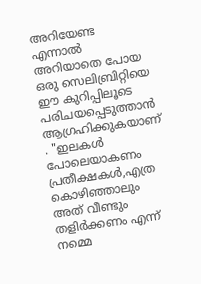അറിയേണ്ട എന്നാൽ അറിയാതെ പോയ ഒരു സെലിബ്രിറ്റിയെ ഈ കുറിപ്പിലൂടെ പരിചയപ്പെടുത്താൻ ആഗ്രഹിക്കുകയാണ് . "ഇലകൾ പോലെയാകണം പ്രതീക്ഷകൾ,എത്ര കൊഴിഞ്ഞാലും അത് വീണ്ടും തളിർക്കണം എന്ന് നമ്മെ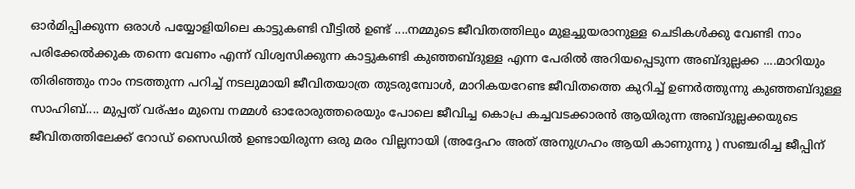ഓർമിപ്പിക്കുന്ന ഒരാൾ പയ്യോളിയിലെ കാട്ടുകണ്ടി വീട്ടിൽ ഉണ്ട് ....നമ്മുടെ ജീവിതത്തിലും മുളച്ചുയരാനുള്ള ചെടികൾക്കു വേണ്ടി നാം പരിക്കേൽക്കുക തന്നെ വേണം എന്ന് വിശ്വസിക്കുന്ന കാട്ടുകണ്ടി കുഞ്ഞബ്ദുള്ള എന്ന പേരിൽ അറിയപ്പെടുന്ന അബ്ദുല്ലക്ക ....മാറിയും തിരിഞ്ഞും നാം നടത്തുന്ന പറിച്ച് നടലുമായി ജീവിതയാത്ര തുടരുമ്പോൾ, മാറികയറേണ്ട ജീവിതത്തെ കുറിച്ച് ഉണർത്തുന്നു കുഞ്ഞബ്ദുള്ള സാഹിബ്.... മുപ്പത് വര്ഷം മുമ്പെ നമ്മൾ ഓരോരുത്തരെയും പോലെ ജീവിച്ച കൊപ്ര കച്ചവടക്കാരൻ ആയിരുന്ന അബ്ദുല്ലക്കയുടെ ജീവിതത്തിലേക്ക് റോഡ് സൈഡിൽ ഉണ്ടായിരുന്ന ഒരു മരം വില്ലനായി (അദ്ദേഹം അത് അനുഗ്രഹം ആയി കാണുന്നു ) സഞ്ചരിച്ച ജീപ്പിന്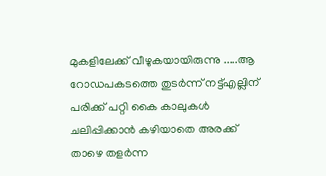മുകളിലേക്ക് വീഴുകയായിരുന്നു .....ആ റോഡപകടത്തെ തുടർന്ന് നട്ട്എല്ലിന് പരിക്ക് പറ്റി കൈ കാലുകൾ ചലിപ്പിക്കാൻ കഴിയാതെ അരക്ക് താഴെ തളർന്ന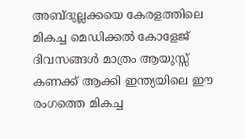അബ്ദുല്ലക്കയെ കേരളത്തിലെ മികച്ച മെഡിക്കൽ കോളേജ് ദിവസങ്ങൾ മാത്രം ആയുസ്സ് കണക്ക് ആക്കി ഇന്ത്യയിലെ ഈ രംഗത്തെ മികച്ച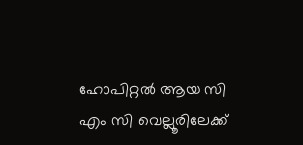ഹോപിറ്റൽ ആയ സി എം സി വെല്ലൂരിലേക്ക്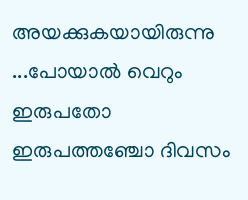അയക്കുകയായിരുന്നു ...പോയാൽ വെറും ഇരുപതോ ഇരുപത്തഞ്ചോ ദിവസം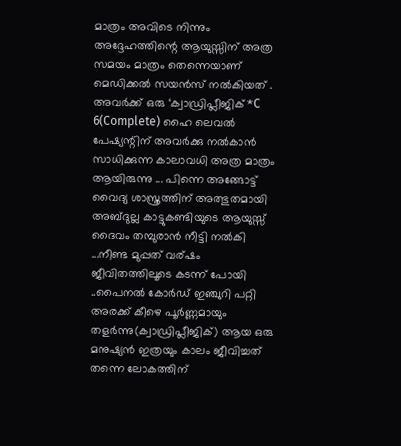മാത്രം അവിടെ നിന്നും അദ്ദേഹത്തിന്റെ ആയുസ്സിന് അത്ര സമയം മാത്രം തെന്നെയാണ് മെഡിക്കൽ സയൻസ് നൽകിയത് . അവർക്ക് ഒരു ‘ക്വാഡ്രിപ്ലീജിക്*C 6(Complete) ഹൈ ലെവൽ പേഷ്യന്റിന് അവർക്കു നൽകാൻ സാധിക്കുന്ന കാലാവധി അത്ര മാത്രം ആയിരുന്നു ... പിന്നെ അങ്ങോട്ട് വൈദ്യ ശാസ്ത്രത്തിന് അത്ഭുതമായി അബ്ദുല്ല കാട്ടുകണ്ടിയുടെ ആയുസ്സ് ദൈവം തമ്പുരാൻ നീട്ടി നൽകി ...നീണ്ട മുപ്പത് വര്ഷം ജീവിതത്തിലൂടെ കടന്ന് പോയി ..പൈനൽ കോർഡ് ഇഞ്ചുറി പറ്റി അരക്ക് കീഴെ പൂർണ്ണമായും തളർന്നു(ക്വാഡ്രിപ്ലീജിക്) ആയ ഒരു മനുഷ്യൻ ഇത്രയും കാലം ജീവിച്ചത് തന്നെ ലോകത്തിന്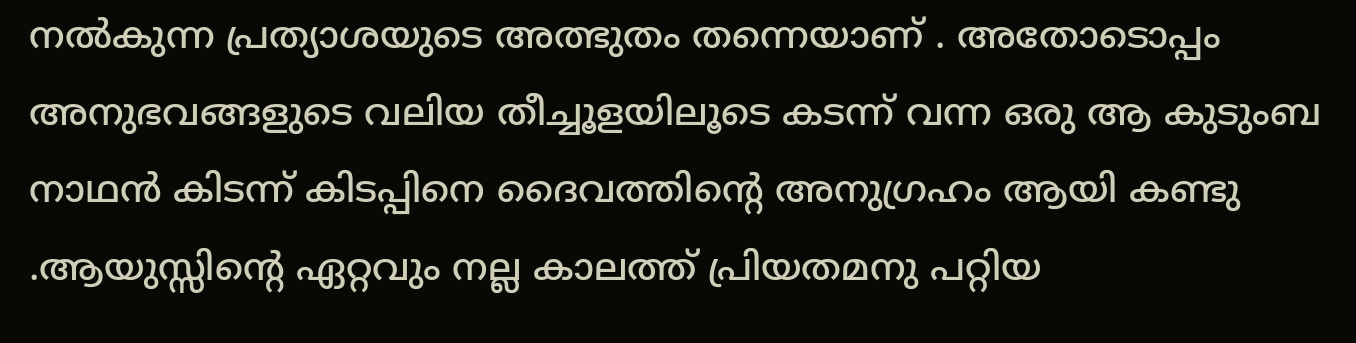നൽകുന്ന പ്രത്യാശയുടെ അത്ഭുതം തന്നെയാണ് . അതോടൊപ്പം അനുഭവങ്ങളുടെ വലിയ തീച്ചൂളയിലൂടെ കടന്ന് വന്ന ഒരു ആ കുടുംബ നാഥൻ കിടന്ന് കിടപ്പിനെ ദൈവത്തിന്റെ അനുഗ്രഹം ആയി കണ്ടു .ആയുസ്സിന്റെ ഏറ്റവും നല്ല കാലത്ത് പ്രിയതമനു പറ്റിയ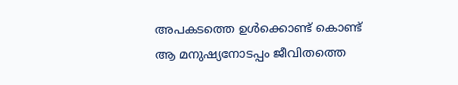അപകടത്തെ ഉൾക്കൊണ്ട് കൊണ്ട് ആ മനുഷ്യനോടപ്പം ജീവിതത്തെ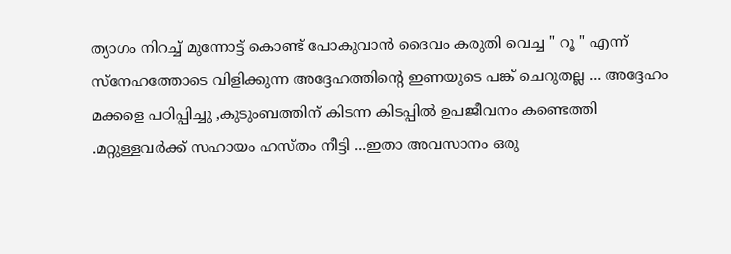ത്യാഗം നിറച്ച് മുന്നോട്ട് കൊണ്ട് പോകുവാൻ ദൈവം കരുതി വെച്ച " റൂ " എന്ന് സ്നേഹത്തോടെ വിളിക്കുന്ന അദ്ദേഹത്തിന്റെ ഇണയുടെ പങ്ക് ചെറുതല്ല ... അദ്ദേഹം മക്കളെ പഠിപ്പിച്ചു ,കുടുംബത്തിന് കിടന്ന കിടപ്പിൽ ഉപജീവനം കണ്ടെത്തി .മറ്റുള്ളവർക്ക് സഹായം ഹസ്തം നീട്ടി ...ഇതാ അവസാനം ഒരു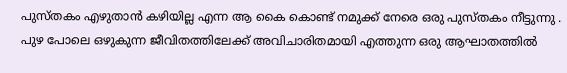പുസ്തകം എഴുതാൻ കഴിയില്ല എന്ന ആ കൈ കൊണ്ട് നമുക്ക് നേരെ ഒരു പുസ്തകം നീട്ടുന്നു . പുഴ പോലെ ഒഴുകുന്ന ജീവിതത്തിലേക്ക് അവിചാരിതമായി എത്തുന്ന ഒരു ആഘാതത്തിൽ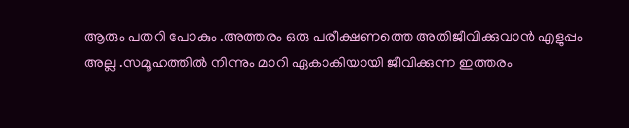ആരും പതറി പോകും .അത്തരം ഒരു പരീക്ഷണത്തെ അതിജീവിക്കുവാൻ എളുപ്പം അല്ല .സമൂഹത്തിൽ നിന്നും മാറി ഏകാകിയായി ജീവിക്കുന്ന ഇത്തരം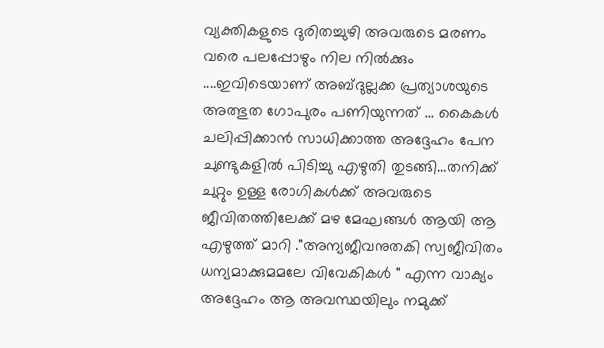വ്യക്തികളുടെ ദുരിതച്ചുഴി അവരുടെ മരണം വരെ പലപ്പോഴും നില നിൽക്കും ....ഇവിടെയാണ് അബ്ദുല്ലക്ക പ്രത്യാശയുടെ അത്ഭുത ഗോപുരം പണിയുന്നത് ... കൈകൾ ചലിപ്പിക്കാൻ സാധിക്കാത്ത അദ്ദേഹം പേന ചുണ്ടുകളിൽ പിടിച്ചു എഴുതി തുടങ്ങി...തനിക്ക് ചുറ്റും ഉള്ള രോഗികൾക്ക് അവരുടെ ജീവിതത്തിലേക്ക് മഴ മേഘങ്ങൾ ആയി ആ എഴുത്ത് മാറി ."അന്യജീവനുതകി സ്വജീവിതം ധന്യമാക്കുമമലേ വിവേകികൾ " എന്ന വാക്യം അദ്ദേഹം ആ അവസ്ഥയിലും നമുക്ക്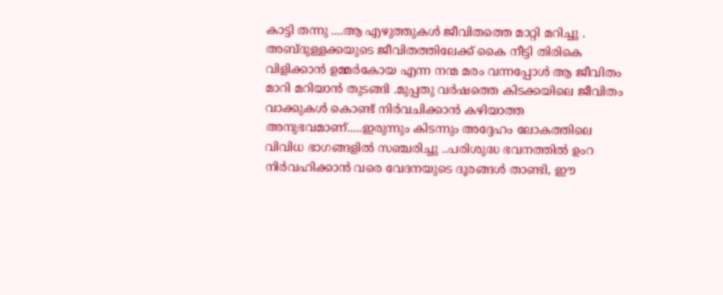കാട്ടി തന്നു ....ആ എഴുത്തുകൾ ജീവിതത്തെ മാറ്റി മറിച്ചു . അബ്‌ദുള്ളക്കയുടെ ജീവിതത്തിലേക്ക് കൈ നീട്ടി തിരികെ വിളിക്കാൻ ഉമ്മർകോയ എന്ന നന്മ മരം വന്നപ്പോൾ ആ ജീവിതം മാറി മറിയാൻ തുടങ്ങി .മുപ്പതു വർഷത്തെ കിടക്കയിലെ ജീവിതം വാക്കുകൾ കൊണ്ട് നിർവചിക്കാൻ കഴിയാത്ത അനുഭവമാണ്.....ഇരുന്നും കിടന്നും അദ്ദേഹം ലോകത്തിലെ വിവിധ ഭാഗങ്ങളിൽ സഞ്ചരിച്ചു ..പരിശുദ്ധ ഭവനത്തിൽ ഉംറ നിർവഹിക്കാൻ വരെ വേദനയുടെ ദൂരങ്ങൾ താണ്ടി, ഈ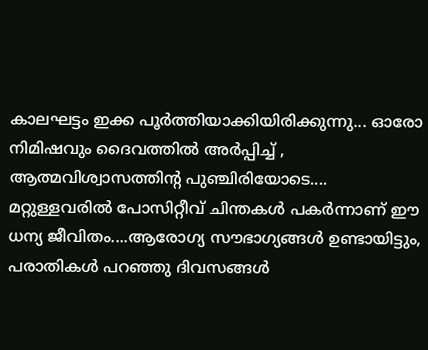കാലഘട്ടം ഇക്ക പൂർത്തിയാക്കിയിരിക്കുന്നു... ഓരോ നിമിഷവും ദൈവത്തിൽ അർപ്പിച്ച് , ആത്മവിശ്വാസത്തിന്റ പുഞ്ചിരിയോടെ.... മറ്റുള്ളവരിൽ പോസിറ്റീവ് ചിന്തകൾ പകർന്നാണ് ഈ ധന്യ ജീവിതം....ആരോഗ്യ സൗഭാഗ്യങ്ങൾ ഉണ്ടായിട്ടും, പരാതികൾ പറഞ്ഞു ദിവസങ്ങൾ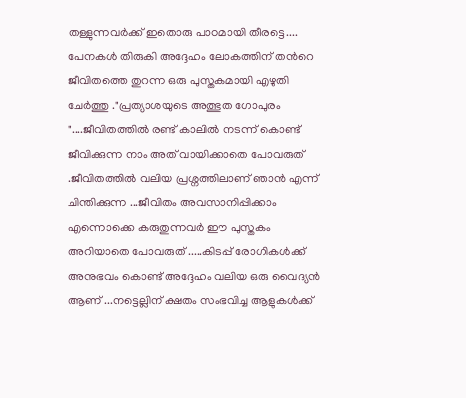തള്ളുന്നവർക്ക് ഇതൊരു പാഠമായി തീരട്ടെ.... പേനകൾ തിരുകി അദ്ദേഹം ലോകത്തിന് തൻറെ ജീവിതത്തെ തുറന്ന ഒരു പുസ്തകമായി എഴുതി ചേർത്തു ."പ്രത്യാശയുടെ അത്ഭുത ഗോപുരം "....ജീവിതത്തിൽ രണ്ട് കാലിൽ നടന്ന് കൊണ്ട് ജീവിക്കുന്ന നാം അത് വായിക്കാതെ പോവരുത് .ജീവിതത്തിൽ വലിയ പ്രശ്നത്തിലാണ് ഞാൻ എന്ന് ചിന്തിക്കുന്ന ...ജീവിതം അവസാനിപ്പിക്കാം എന്നൊക്കെ കരുതുന്നവർ ഈ പുസ്തകം അറിയാതെ പോവരുത് .....കിടപ്പ് രോഗികൾക്ക് അനുഭവം കൊണ്ട് അദ്ദേഹം വലിയ ഒരു വൈദ്യൻ ആണ് ...നട്ടെല്ലിന് ക്ഷതം സംഭവിച്ച ആളുകൾക്ക്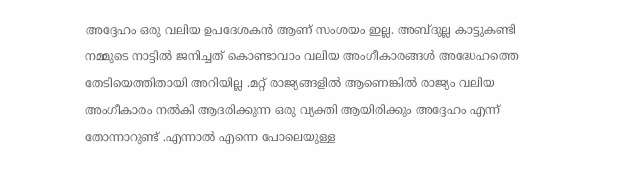അദ്ദേഹം ഒരു വലിയ ഉപദേശകൻ ആണ് സംശയം ഇല്ല. അബ്ദുല്ല കാട്ടുകണ്ടി നമ്മുടെ നാട്ടിൽ ജനിച്ചത് കൊണ്ടാവാം വലിയ അംഗീകാരങ്ങൾ അദ്ധേഹത്തെ തേടിയെത്തിതായി അറിയില്ല .മറ്റ് രാജ്യങ്ങളിൽ ആണെങ്കിൽ രാജ്യം വലിയ അംഗീകാരം നൽകി ആദരിക്കുന്ന ഒരു വ്യക്തി ആയിരിക്കും അദ്ദേഹം എന്ന് തോന്നാറുണ്ട് .എന്നാൽ എന്നെ പോലെയുള്ള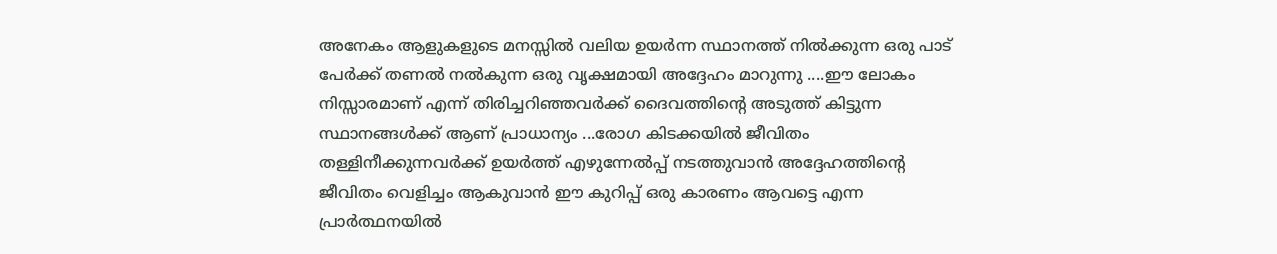അനേകം ആളുകളുടെ മനസ്സിൽ വലിയ ഉയർന്ന സ്ഥാനത്ത് നിൽക്കുന്ന ഒരു പാട് പേർക്ക് തണൽ നൽകുന്ന ഒരു വൃക്ഷമായി അദ്ദേഹം മാറുന്നു ....ഈ ലോകം നിസ്സാരമാണ് എന്ന് തിരിച്ചറിഞ്ഞവർക്ക് ദൈവത്തിന്റെ അടുത്ത് കിട്ടുന്ന സ്ഥാനങ്ങൾക്ക് ആണ് പ്രാധാന്യം ...രോഗ കിടക്കയിൽ ജീവിതം തള്ളിനീക്കുന്നവർക്ക് ഉയർത്ത് എഴുന്നേൽപ്പ് നടത്തുവാൻ അദ്ദേഹത്തിന്റെ ജീവിതം വെളിച്ചം ആകുവാൻ ഈ കുറിപ്പ് ഒരു കാരണം ആവട്ടെ എന്ന പ്രാർത്ഥനയിൽ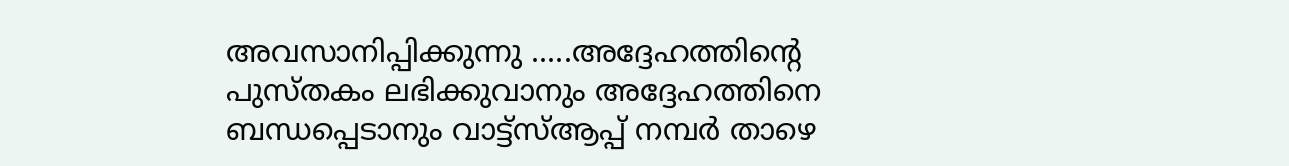അവസാനിപ്പിക്കുന്നു .....അദ്ദേഹത്തിന്റെ പുസ്തകം ലഭിക്കുവാനും അദ്ദേഹത്തിനെ ബന്ധപ്പെടാനും വാട്ട്സ്ആപ്പ് നമ്പർ താഴെ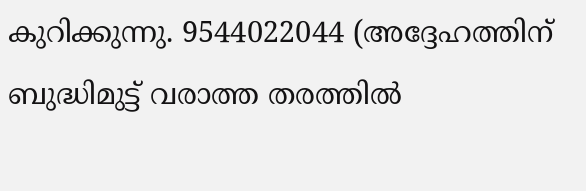കുറിക്കുന്നു. 9544022044 (അദ്ദേഹത്തിന് ബുദ്ധിമുട്ട് വരാത്ത തരത്തിൽ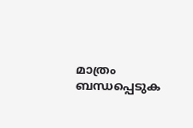മാത്രം ബന്ധപ്പെടുക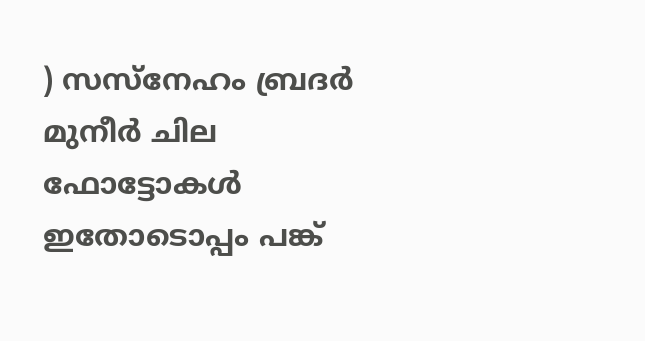) സസ്നേഹം ബ്രദർ മുനീർ ചില ഫോട്ടോകൾ ഇതോടൊപ്പം പങ്ക്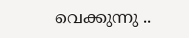വെക്കുന്നു ..